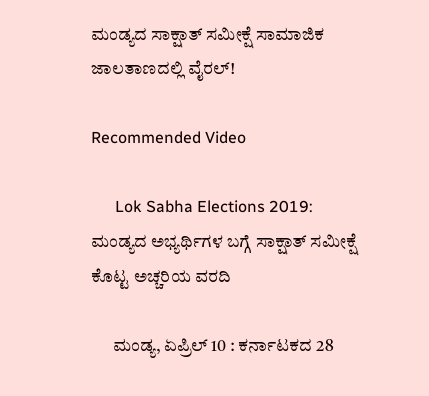ಮಂಡ್ಯದ ಸಾಕ್ಷಾತ್ ಸಮೀಕ್ಷೆ ಸಾಮಾಜಿಕ ಜಾಲತಾಣದಲ್ಲಿ ವೈರಲ್!

Recommended Video

      Lok Sabha Elections 2019: ಮಂಡ್ಯದ ಅಭ್ಯರ್ಥಿಗಳ ಬಗ್ಗೆ ಸಾಕ್ಷಾತ್ ಸಮೀಕ್ಷೆ ಕೊಟ್ಟ ಅಚ್ಚರಿಯ ವರದಿ

      ಮಂಡ್ಯ, ಏಪ್ರಿಲ್ 10 : ಕರ್ನಾಟಕದ 28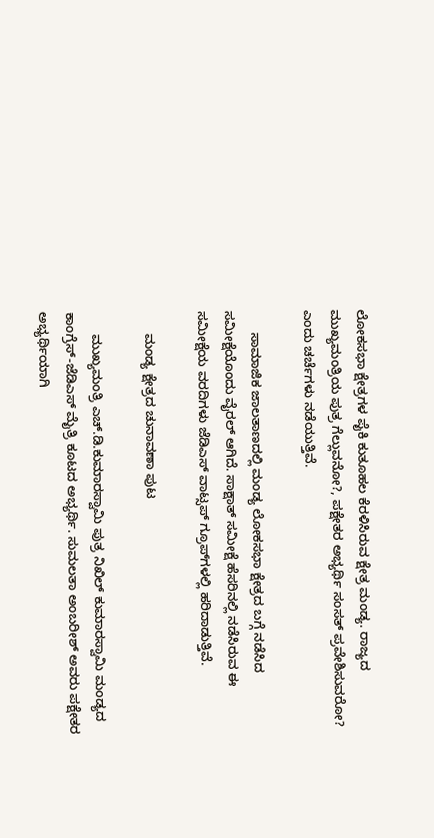ಲೋಕಸಭಾ ಕ್ಷೇತ್ರಗಳ ಪೈಕಿ ಕುತೂಹಲ ಕೆರಳಿಸಿರುವ ಕ್ಷೇತ್ರ ಮಂಡ್ಯ. ರಾಜ್ಯದ ಮುಖ್ಯಮಂತ್ರಿಯ ಪುತ್ರ ಗೆಲ್ಲುವನೋ?, ಪಕ್ಷೇತರ ಅಭ್ಯರ್ಥಿ ಸಂಸತ್ ಪ್ರವೇಶಿಸುವರೋ? ಎಂದು ಚರ್ಚೆಗಳು ನಡೆಯುತ್ತಿವೆ.

      ಸಾಮಾಜಿಕ ಜಾಲತಾಣದಲ್ಲಿ ಮಂಡ್ಯ ಲೋಕಸಭಾ ಕ್ಷೇತ್ರದ ಬಗ್ಗೆ ನಡೆಸಿದ ಸಮೀಕ್ಷೆಯೊಂದು ವೈರಲ್ ಆಗಿದೆ. ಸಾಕ್ಷಾತ್ ಸಮೀಕ್ಷೆ ಹೆಸರಿನಲ್ಲಿ ನಡೆಸಿರುವ ಈ ಸಮೀಕ್ಷೆಯ ವರದಿಗಳು ಜೆಡಿಎಸ್ ವಾಟ್ಸಪ್ ಗ್ರೂಪ್‌ಗಳಲ್ಲಿ ಹರಿದಾಡುತ್ತಿವೆ.

      ಮಂಡ್ಯ ಕ್ಷೇತ್ರದ ಚುನಾವಣಾ ಪುಟ

      ಮುಖ್ಯಮಂತ್ರಿ ಎಚ್.ಡಿ.ಕುಮಾರಸ್ವಾಮಿ ಪುತ್ರ ನಿಖಿಲ್ ಕುಮಾರಸ್ವಾಮಿ ಮಂಡ್ಯದ ಕಾಂಗ್ರೆಸ್-ಜೆಡಿಎಸ್ ಮೈತ್ರಿ ಕೂಟದ ಅಭ್ಯರ್ಥಿ. ಸುಮಲತಾ ಅಂಬರೀಶ್ ಅವರು ಪಕ್ಷೇತರ ಅಭ್ಯರ್ಥಿಯಾಗಿ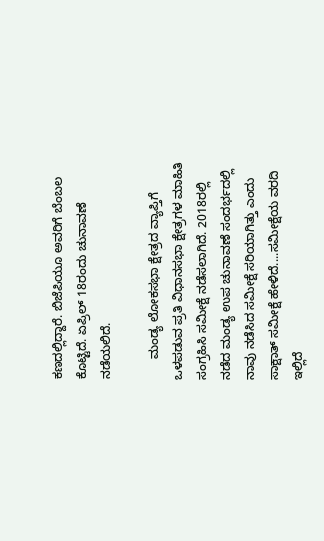ಕಣದಲ್ಲಿದ್ದಾರೆ. ಬಿಜೆಪಿಯೂ ಅವರಿಗೆ ಬೆಂಬಲ ಕೊಟ್ಟಿದೆ. ಏಪ್ರಿಲ್ 18ರಂದು ಚುನಾವಣೆ ನಡೆಯಲಿದೆ.

      ಮಂಡ್ಯ ಲೋಕಸಭಾ ಕ್ಷೇತ್ರದ ವ್ಯಾಪ್ತಿಗೆ ಒಳಪಡುವ ಪ್ರತಿ ವಿಧಾನಸಭಾ ಕ್ಷೇತ್ರಗಳ ಮಾಹಿತಿ ಸಂಗ್ರಹಿಸಿ ಸಮೀಕ್ಷೆ ನಡೆಸಲಾಗಿದೆ. 2018ರಲ್ಲಿ ನಡೆದ ಮಂಡ್ಯ ಉಪ ಚುನಾವಣೆ ಸಂದರ್ಭದಲ್ಲಿ ನಾವು ನಡೆಸಿದ ಸಮೀಕ್ಷೆ ಸರಿಯಾಗಿತ್ತು ಎಂದು ಸಾಕ್ಷಾತ್ ಸಮೀಕ್ಷೆ ಹೇಳಿದೆ....ಸಮೀಕ್ಷೆಯ ವರದಿ ಇಲ್ಲಿದೆ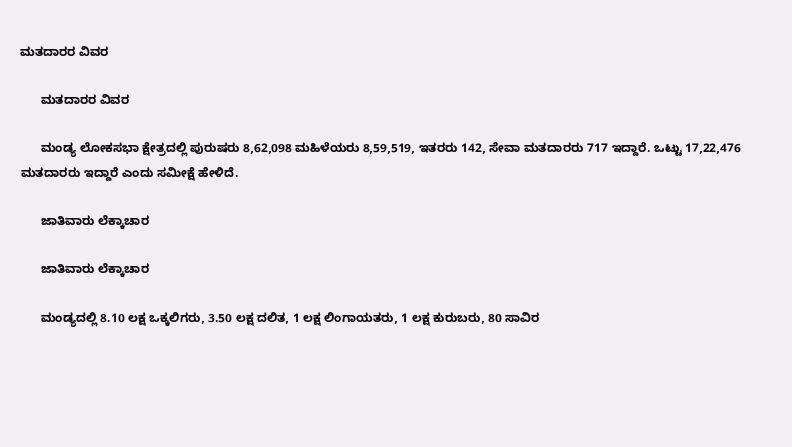ಮತದಾರರ ವಿವರ

      ಮತದಾರರ ವಿವರ

      ಮಂಡ್ಯ ಲೋಕಸಭಾ ಕ್ಷೇತ್ರದಲ್ಲಿ ಪುರುಷರು 8,62,098 ಮಹಿಳೆಯರು 8,59,519, ಇತರರು 142, ಸೇವಾ ಮತದಾರರು 717 ಇದ್ದಾರೆ. ಒಟ್ಟು 17,22,476 ಮತದಾರರು ಇದ್ದಾರೆ ಎಂದು ಸಮೀಕ್ಷೆ ಹೇಳಿದೆ.

      ಜಾತಿವಾರು ಲೆಕ್ಕಾಚಾರ

      ಜಾತಿವಾರು ಲೆಕ್ಕಾಚಾರ

      ಮಂಡ್ಯದಲ್ಲಿ 8.10 ಲಕ್ಷ ಒಕ್ಕಲಿಗರು, 3.50 ಲಕ್ಷ ದಲಿತ, 1 ಲಕ್ಷ ಲಿಂಗಾಯತರು, 1 ಲಕ್ಷ ಕುರುಬರು, 80 ಸಾವಿರ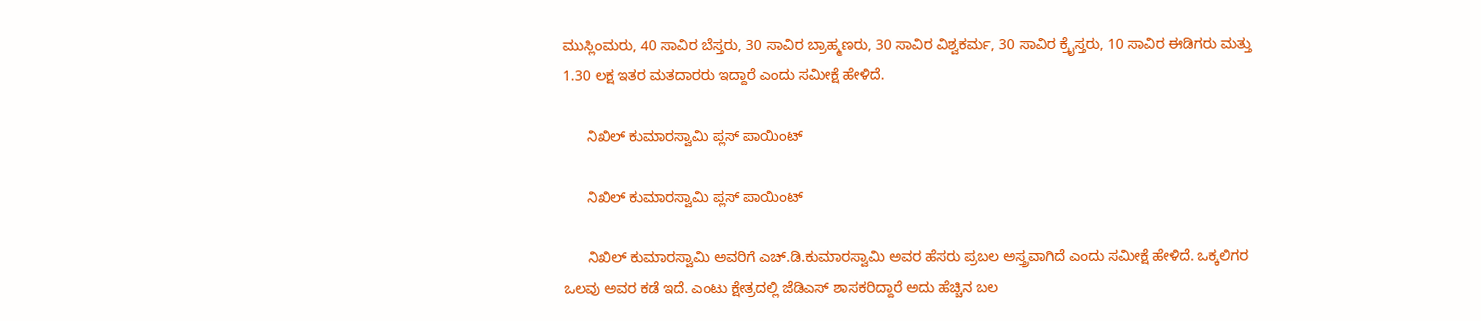ಮುಸ್ಲಿಂಮರು, 40 ಸಾವಿರ ಬೆಸ್ತರು, 30 ಸಾವಿರ ಬ್ರಾಹ್ಮಣರು, 30 ಸಾವಿರ ವಿಶ್ವಕರ್ಮ, 30 ಸಾವಿರ ಕ್ರೈಸ್ತರು, 10 ಸಾವಿರ ಈಡಿಗರು ಮತ್ತು 1.30 ಲಕ್ಷ ಇತರ ಮತದಾರರು ಇದ್ದಾರೆ ಎಂದು ಸಮೀಕ್ಷೆ ಹೇಳಿದೆ.

      ನಿಖಿಲ್‌ ಕುಮಾರಸ್ವಾಮಿ ಪ್ಲಸ್ ಪಾಯಿಂಟ್

      ನಿಖಿಲ್‌ ಕುಮಾರಸ್ವಾಮಿ ಪ್ಲಸ್ ಪಾಯಿಂಟ್

      ನಿಖಿಲ್ ಕುಮಾರಸ್ವಾಮಿ ಅವರಿಗೆ ಎಚ್.ಡಿ.ಕುಮಾರಸ್ವಾಮಿ ಅವರ ಹೆಸರು ಪ್ರಬಲ ಅಸ್ತ್ರವಾಗಿದೆ ಎಂದು ಸಮೀಕ್ಷೆ ಹೇಳಿದೆ. ಒಕ್ಕಲಿಗರ ಒಲವು ಅವರ ಕಡೆ ಇದೆ. ಎಂಟು ಕ್ಷೇತ್ರದಲ್ಲಿ ಜೆಡಿಎಸ್ ಶಾಸಕರಿದ್ದಾರೆ ಅದು ಹೆಚ್ಚಿನ ಬಲ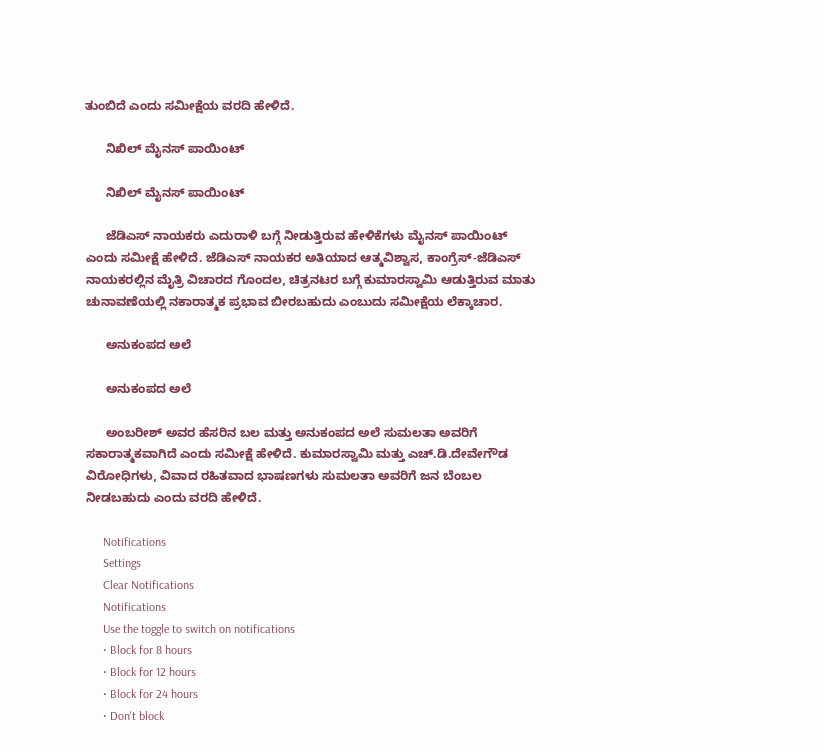ತುಂಬಿದೆ ಎಂದು ಸಮೀಕ್ಷೆಯ ವರದಿ ಹೇಳಿದೆ.

      ನಿಖಿಲ್ ಮೈನಸ್ ಪಾಯಿಂಟ್

      ನಿಖಿಲ್ ಮೈನಸ್ ಪಾಯಿಂಟ್

      ಜೆಡಿಎಸ್ ನಾಯಕರು ಎದುರಾಳಿ ಬಗ್ಗೆ ನೀಡುತ್ತಿರುವ ಹೇಳಿಕೆಗಳು ಮೈನಸ್ ಪಾಯಿಂಟ್ ಎಂದು ಸಮೀಕ್ಷೆ ಹೇಳಿದೆ. ಜೆಡಿಎಸ್ ನಾಯಕರ ಅತಿಯಾದ ಆತ್ಮವಿಶ್ವಾಸ, ಕಾಂಗ್ರೆಸ್-ಜೆಡಿಎಸ್ ನಾಯಕರಲ್ಲಿನ ಮೈತ್ರಿ ವಿಚಾರದ ಗೊಂದಲ, ಚಿತ್ರನಟರ ಬಗ್ಗೆ ಕುಮಾರಸ್ವಾಮಿ ಆಡುತ್ತಿರುವ ಮಾತು ಚುನಾವಣೆಯಲ್ಲಿ ನಕಾರಾತ್ಮಕ ಪ್ರಭಾವ ಬೀರಬಹುದು ಎಂಬುದು ಸಮೀಕ್ಷೆಯ ಲೆಕ್ಕಾಚಾರ.

      ಅನುಕಂಪದ ಅಲೆ

      ಅನುಕಂಪದ ಅಲೆ

      ಅಂಬರೀಶ್ ಅವರ ಹೆಸರಿನ ಬಲ ಮತ್ತು ಅನುಕಂಪದ ಅಲೆ ಸುಮಲತಾ ಅವರಿಗೆ ಸಕಾರಾತ್ಮಕವಾಗಿದೆ ಎಂದು ಸಮೀಕ್ಷೆ ಹೇಳಿದೆ. ಕುಮಾರಸ್ವಾಮಿ ಮತ್ತು ಎಚ್.ಡಿ.ದೇವೇಗೌಡ ವಿರೋಧಿಗಳು, ವಿವಾದ ರಹಿತವಾದ ಭಾಷಣಗಳು ಸುಮಲತಾ ಅವರಿಗೆ ಜನ ಬೆಂಬಲ ನೀಡಬಹುದು ಎಂದು ವರದಿ ಹೇಳಿದೆ.

      Notifications
      Settings
      Clear Notifications
      Notifications
      Use the toggle to switch on notifications
      • Block for 8 hours
      • Block for 12 hours
      • Block for 24 hours
      • Don't block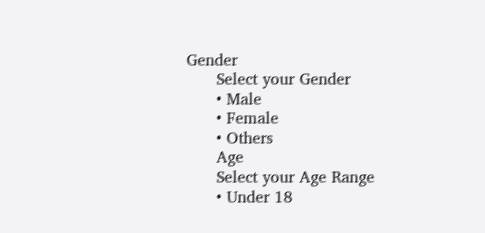Gender
      Select your Gender
      • Male
      • Female
      • Others
      Age
      Select your Age Range
      • Under 18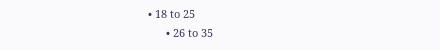• 18 to 25
      • 26 to 35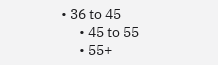• 36 to 45
      • 45 to 55
      • 55+